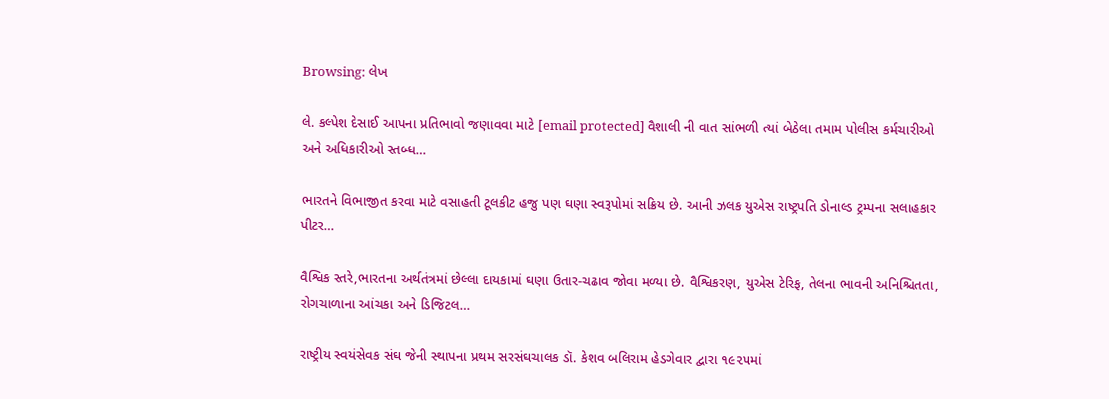Browsing: લેખ

લે. કલ્પેશ દેસાઈ આપના પ્રતિભાવો જણાવવા માટે [email protected] વૈશાલી ની વાત સાંભળી ત્યાં બેઠેલા તમામ પોલીસ કર્મચારીઓ અને અધિકારીઓ સ્તબ્ધ…

ભારતને વિભાજીત કરવા માટે વસાહતી ટૂલકીટ હજુ પણ ઘણા સ્વરૂપોમાં સક્રિય છે. આની ઝલક યુએસ રાષ્ટ્રપતિ ડોનાલ્ડ ટ્રમ્પના સલાહકાર પીટર…

વૈશ્વિક સ્તરે,ભારતના અર્થતંત્રમાં છેલ્લા દાયકામાં ઘણા ઉતાર-ચઢાવ જોવા મળ્યા છે. વૈશ્વિકરણ, યુએસ ટેરિફ, તેલના ભાવની અનિશ્ચિતતા, રોગચાળાના આંચકા અને ડિજિટલ…

રાષ્ટ્રીય સ્વયંસેવક સંઘ જેની સ્થાપના પ્રથમ સરસંઘચાલક ડૉ. કેશવ બલિરામ હેડગેવાર દ્વારા ૧૯૨૫માં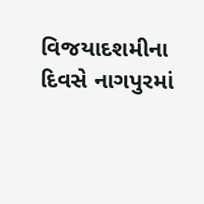વિજયાદશમીના દિવસે નાગપુરમાં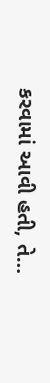કરવામાં આવી હતી, તે…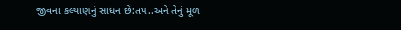જીવના કલ્‍યાણનું સાધન છે:ત૫..અને તેનું મૂળ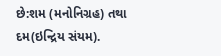છે:શમ (મનોનિગ્રહ) તથા દમ(ઇન્‍દ્રિય સંયમ).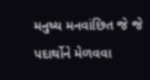મનુષ્‍ય મનવાંછિત જે જે પદાર્થોને મેળવવા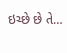ઇચ્‍છે છે તે…